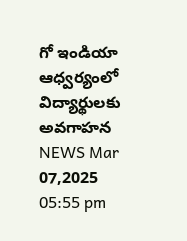గో ఇండియా ఆధ్వర్యంలో విద్యార్థులకు అవగాహన
NEWS Mar 07,2025 05:55 pm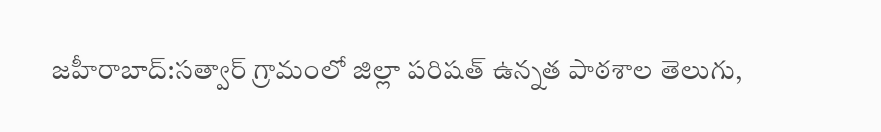జహీరాబాద్:సత్వార్ గ్రామంలో జిల్లా పరిషత్ ఉన్నత పాఠశాల తెలుగు,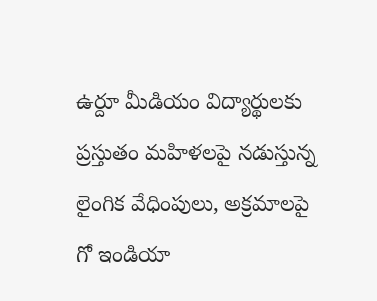ఉర్దూ మీడియం విద్యార్థులకు ప్రస్తుతం మహిళలపై నడుస్తున్న లైంగిక వేధింపులు, అక్రమాలపై గో ఇండియా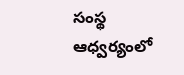సంస్థ ఆధ్వర్యంలో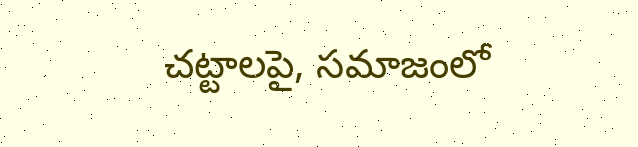చట్టాలపై, సమాజంలో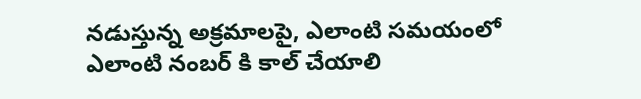నడుస్తున్న అక్రమాలపై, ఎలాంటి సమయంలో ఎలాంటి నంబర్ కి కాల్ చేయాలి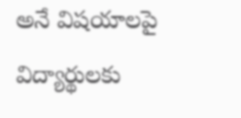అనే విషయాలపై విద్యార్థులకు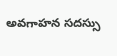అవగాహన సదస్సు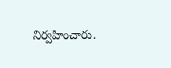నిర్వహించారు.